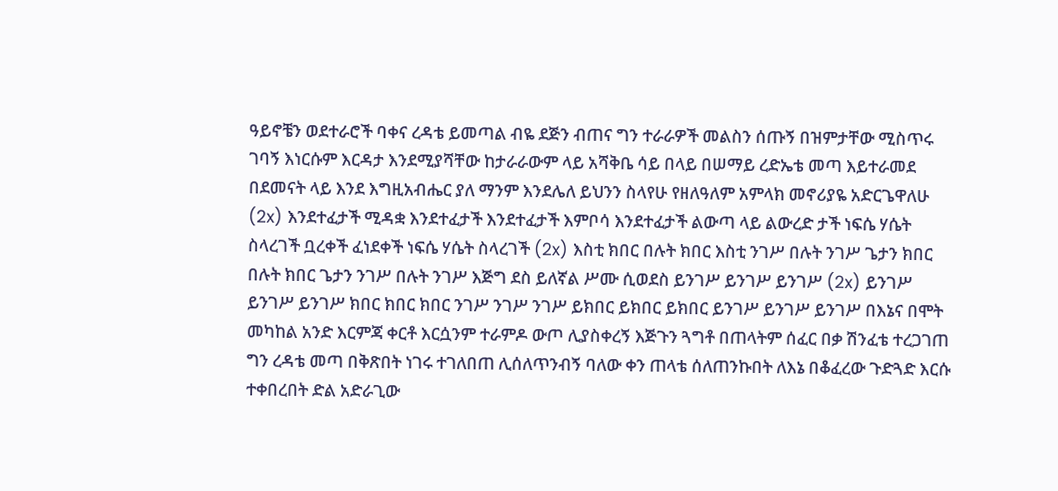ዓይኖቼን ወደተራሮች ባቀና ረዳቴ ይመጣል ብዬ ደጅን ብጠና ግን ተራራዎች መልስን ሰጡኝ በዝምታቸው ሚስጥሩ ገባኝ እነርሱም እርዳታ እንደሚያሻቸው ከታራራውም ላይ አሻቅቤ ሳይ በላይ በሠማይ ረድኤቴ መጣ እይተራመደ በደመናት ላይ እንደ እግዚአብሔር ያለ ማንም እንደሌለ ይህንን ስላየሁ የዘለዓለም አምላክ መኖሪያዬ አድርጌዋለሁ (2x) እንደተፈታች ሚዳቋ እንደተፈታች እንደተፈታች እምቦሳ እንደተፈታች ልውጣ ላይ ልውረድ ታች ነፍሴ ሃሴት ስላረገች ቧረቀች ፈነደቀች ነፍሴ ሃሴት ስላረገች (2x) እስቲ ክበር በሉት ክበር እስቲ ንገሥ በሉት ንገሥ ጌታን ክበር በሉት ክበር ጌታን ንገሥ በሉት ንገሥ እጅግ ደስ ይለኛል ሥሙ ሲወደስ ይንገሥ ይንገሥ ይንገሥ (2x) ይንገሥ ይንገሥ ይንገሥ ክበር ክበር ክበር ንገሥ ንገሥ ንገሥ ይክበር ይክበር ይክበር ይንገሥ ይንገሥ ይንገሥ በእኔና በሞት መካከል አንድ እርምጃ ቀርቶ እርሷንም ተራምዶ ውጦ ሊያስቀረኝ እጅጉን ጓግቶ በጠላትም ሰፈር በቃ ሽንፈቴ ተረጋገጠ ግን ረዳቴ መጣ በቅጽበት ነገሩ ተገለበጠ ሊሰለጥንብኝ ባለው ቀን ጠላቴ ሰለጠንኩበት ለእኔ በቆፈረው ጉድጓድ እርሱ ተቀበረበት ድል አድራጊው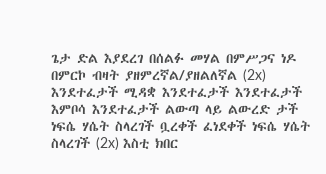ጌታ ድል እያደረገ በሰልፉ መሃል በምሥጋና ነዶ በምርኮ ብዛት ያዘምረኛል/ያዘልለኛል (2x) እንደተፈታች ሚዳቋ እንደተፈታች እንደተፈታች እምቦሳ እንደተፈታች ልውጣ ላይ ልውረድ ታች ነፍሴ ሃሴት ስላረገች ቧረቀች ፈነደቀች ነፍሴ ሃሴት ስላረገች (2x) እስቲ ክበር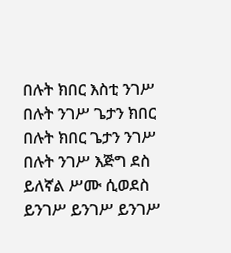በሉት ክበር እስቲ ንገሥ በሉት ንገሥ ጌታን ክበር በሉት ክበር ጌታን ንገሥ በሉት ንገሥ እጅግ ደስ ይለኛል ሥሙ ሲወደስ ይንገሥ ይንገሥ ይንገሥ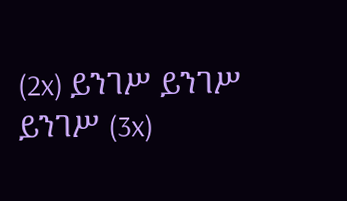(2x) ይንገሥ ይንገሥ ይንገሥ (3x)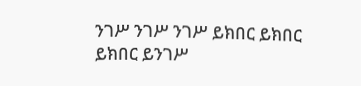ንገሥ ንገሥ ንገሥ ይክበር ይክበር ይክበር ይንገሥ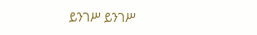ይንገሥ ይንገሥ